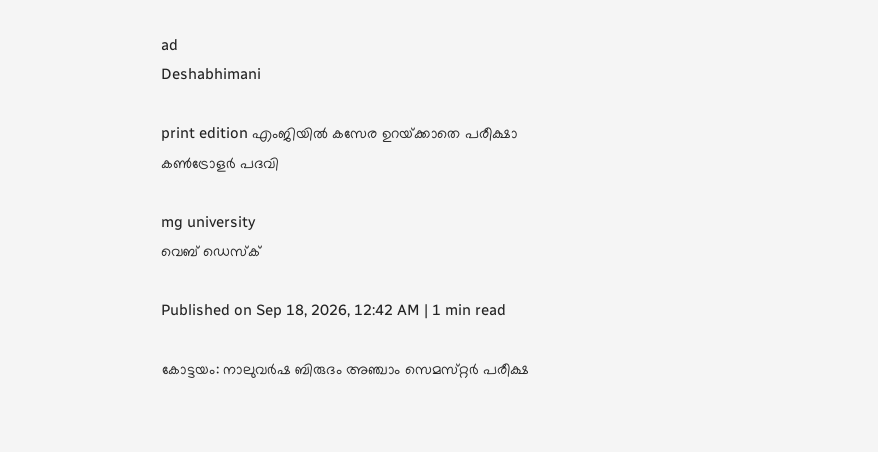ad
Deshabhimani

print edition എംജിയിൽ കസേര ഉറയ്‌ക്കാതെ പരീക്ഷാ കൺട്രോളർ പദവി

mg university
വെബ് ഡെസ്ക്

Published on Sep 18, 2026, 12:42 AM | 1 min read

കോട്ടയം: നാലുവർഷ ബിരുദം അഞ്ചാം സെമസ്‌റ്റർ പരീക്ഷ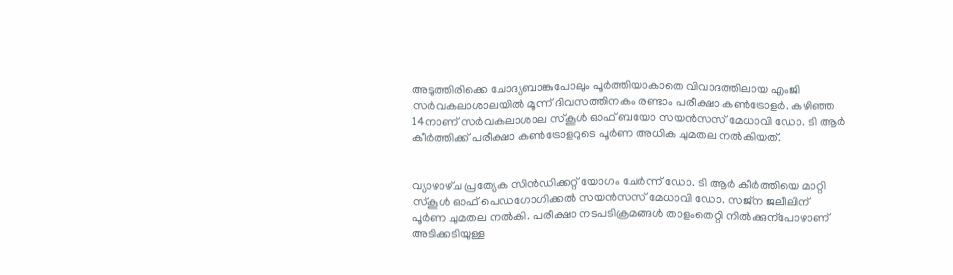അടുത്തിരിക്കെ ചോദ്യബാങ്കുപോലും പൂർത്തിയാകാതെ വിവാദത്തിലായ എംജി സ‍ർവകലാശാലയിൽ മൂന്ന്‌ ദിവസത്തിനകം രണ്ടാം പരീക്ഷാ കൺട്രോള‍ർ. കഴിഞ്ഞ 14നാണ്‌ സർവകലാശാല സ്‌കൂൾ ഓഫ്‌ ബയോ സയൻസസ്‌ മേധാവി ഡോ. ടി ആർ കീർത്തിക്ക്‌ പരീക്ഷാ കൺട്രോളറുടെ പൂർണ അധിക ചുമതല നൽകിയത്‌.


വ്യാഴാഴ്‌ച പ്രത്യേക സിൻഡിക്കറ്റ്‌ യോഗം ചേർന്ന്‌ ഡോ. ടി ആർ കീർത്തിയെ മാറ്റി സ്കൂൾ ഓഫ് പെഡഗോഗിക്കൽ സയൻസസ് മേധാവി ഡോ. സജ്ന ജലീലിന്‌ പൂർണ ചുമതല നൽകി. പരീക്ഷാ നടപടിക്രമങ്ങൾ താളംതെറ്റി നിൽക്കുന്പോഴാണ്‌ അടിക്കടിയുള്ള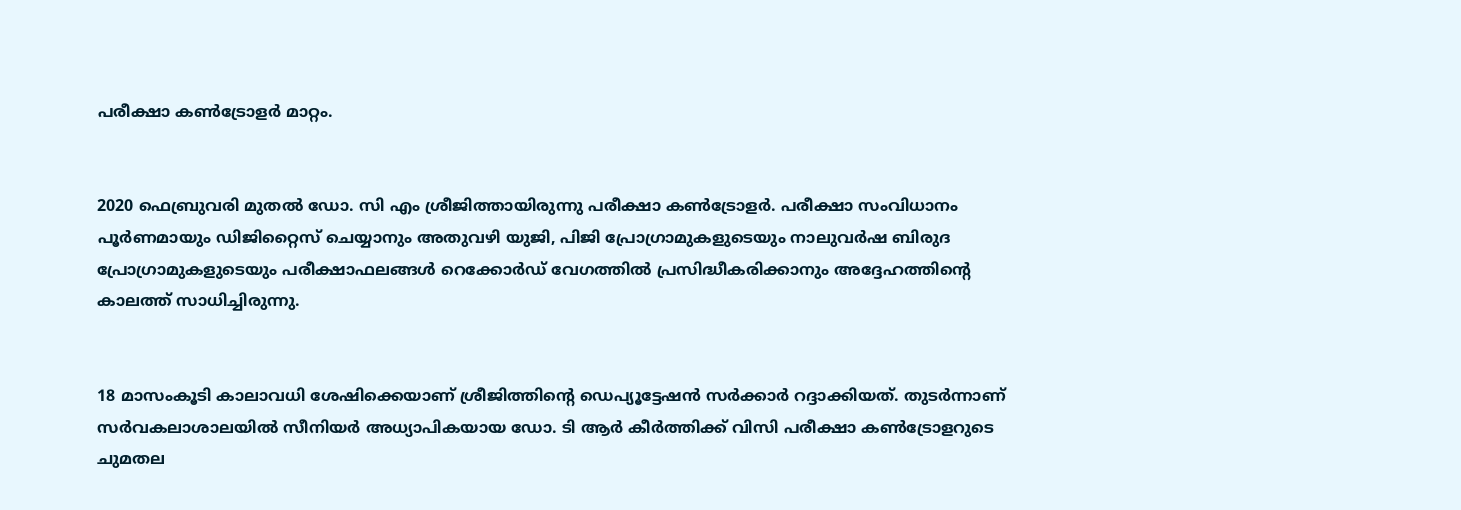പരീക്ഷാ കൺട്രോളർ മാറ്റം.


2020 ഫെബ്രുവരി മുതൽ ഡോ. സി എം ശ്രീജിത്തായിരുന്നു പരീക്ഷാ കൺട്രോളർ. പരീക്ഷാ സംവിധാനം പൂർണമായും ഡിജിറ്റൈസ്‌ ചെയ്യാനും അതുവഴി യുജി, പിജി പ്രോഗ്രാമുകളുടെയും നാലുവർഷ ബിരുദ പ്രോഗ്രാമുകളുടെയും പരീക്ഷാഫലങ്ങൾ റെക്കോർഡ് വേഗത്തിൽ പ്രസിദ്ധീകരിക്കാനും അദ്ദേഹത്തിന്റെ കാലത്ത്‌ സാധിച്ചിരുന്നു.


18 മാസംകൂടി കാലാവധി ശേഷിക്കെയാണ് ശ്രീജിത്തിന്റെ ഡെപ്യൂട്ടേഷൻ സർക്കാർ റദ്ദാക്കിയത്‌. തുടർന്നാണ്‌ സർവകലാശാലയിൽ സീനിയർ അധ്യാപികയായ ഡോ. ടി ആർ കീർത്തിക്ക്‌ വിസി പരീക്ഷാ കൺട്രോളറുടെ ചുമതല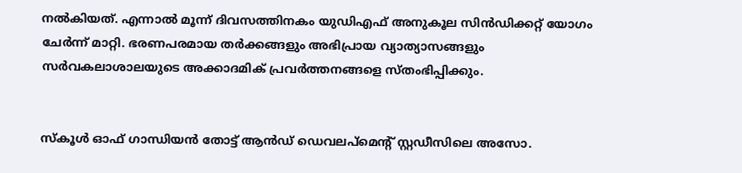നൽകിയത്‌. എന്നാൽ മൂന്ന്‌ ദിവസത്തിനകം യുഡിഎഫ്‌ അനുകൂല സിൻഡിക്കറ്റ്‌ യോഗം ചേർന്ന്‌ മാറ്റി. ഭരണപരമായ തർക്കങ്ങളും അഭിപ്രായ വ്യാത്യാസങ്ങളും സർവകലാശാലയുടെ അക്കാദമിക്‌ പ്രവർത്തനങ്ങളെ സ്‌തംഭിപ്പിക്കും.


സ്കൂൾ ഓഫ് ഗാന്ധിയൻ തോട്ട് ആൻഡ്‌ ഡെവലപ്മെന്റ് സ്റ്റഡീസിലെ അസോ.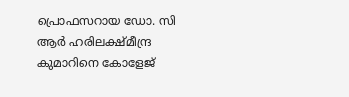പ്രൊഫസറായ ഡോ. സി ആ‍ർ ഹരിലക്ഷ്മീന്ദ്ര കുമാറിനെ കോളേജ്‌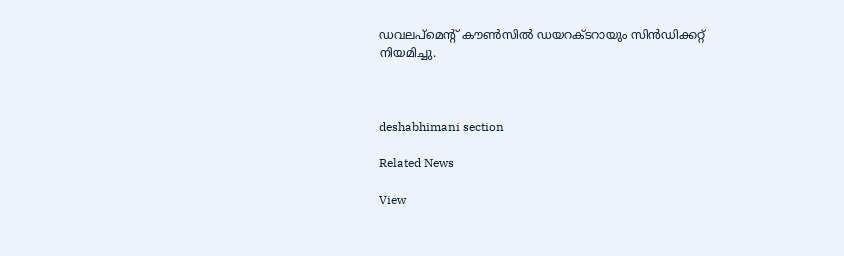ഡവലപ്‌മെന്റ്‌ ക‍ൗൺസിൽ ഡയറക്‌ടറായും സിൻഡിക്കറ്റ്‌ നിയമിച്ചു.



deshabhimani section

Related News

View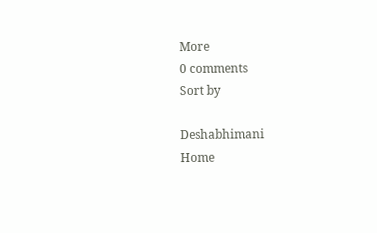More
0 comments
Sort by

Deshabhimani
Home